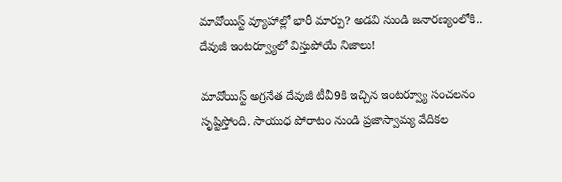మావోయిస్ట్ వ్యూహాల్లో భారీ మార్పు? అడవి నుండి జనారణ్యంలోకి.. దేవుజీ ఇంటర్వ్యూలో విస్తుపోయే నిజాలు!

మావోయిస్ట్ అగ్రనేత దేవుజీ టీవీ9కి ఇచ్చిన ఇంటర్వ్యూ సంచలనం సృష్టిస్తోంది. సాయుధ పోరాటం నుండి ప్రజాస్వామ్య వేదికల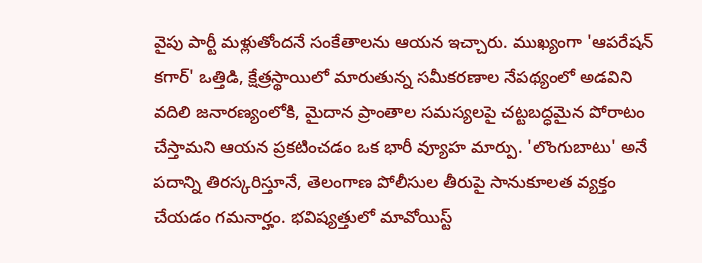వైపు పార్టీ మళ్లుతోందనే సంకేతాలను ఆయన ఇచ్చారు. ముఖ్యంగా 'ఆపరేషన్ కగార్' ఒత్తిడి, క్షేత్రస్థాయిలో మారుతున్న సమీకరణాల నేపథ్యంలో అడవిని వదిలి జనారణ్యంలోకి, మైదాన ప్రాంతాల సమస్యలపై చట్టబద్ధమైన పోరాటం చేస్తామని ఆయన ప్రకటించడం ఒక భారీ వ్యూహ మార్పు. 'లొంగుబాటు' అనే పదాన్ని తిరస్కరిస్తూనే, తెలంగాణ పోలీసుల తీరుపై సానుకూలత వ్యక్తం చేయడం గమనార్హం. భవిష్యత్తులో మావోయిస్ట్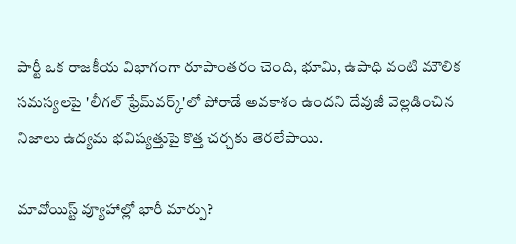పార్టీ ఒక రాజకీయ విభాగంగా రూపాంతరం చెంది, భూమి, ఉపాధి వంటి మౌలిక సమస్యలపై 'లీగల్ ఫ్రేమ్‌వర్క్'లో పోరాడే అవకాశం ఉందని దేవుజీ వెల్లడించిన నిజాలు ఉద్యమ భవిష్యత్తుపై కొత్త చర్చకు తెరలేపాయి.

మావోయిస్ట్ వ్యూహాల్లో భారీ మార్పు?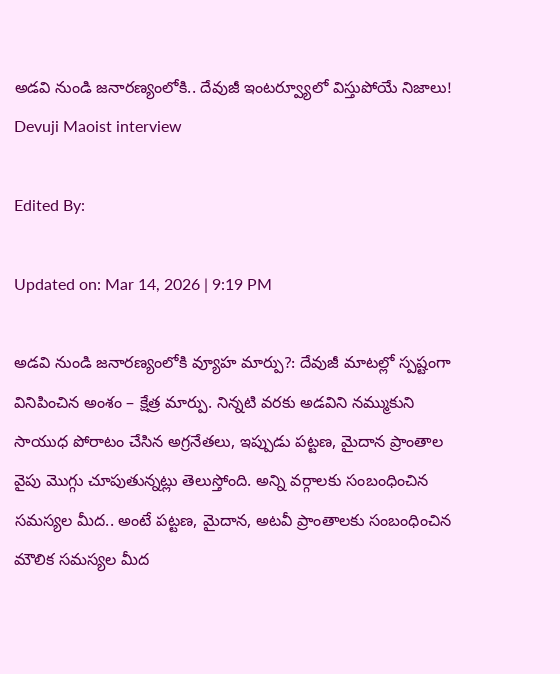అడవి నుండి జనారణ్యంలోకి.. దేవుజీ ఇంటర్వ్యూలో విస్తుపోయే నిజాలు!
Devuji Maoist interview

Edited By:

Updated on: Mar 14, 2026 | 9:19 PM

అడవి నుండి జనారణ్యంలోకి వ్యూహ మార్పు?: దేవుజీ మాటల్లో స్పష్టంగా వినిపించిన అంశం – క్షేత్ర మార్పు. నిన్నటి వరకు అడవిని నమ్ముకుని సాయుధ పోరాటం చేసిన అగ్రనేతలు, ఇప్పుడు పట్టణ, మైదాన ప్రాంతాల వైపు మొగ్గు చూపుతున్నట్లు తెలుస్తోంది. అన్ని వర్గాలకు సంబంధించిన సమస్యల మీద.. అంటే పట్టణ, మైదాన, అటవీ ప్రాంతాలకు సంబంధించిన మౌలిక సమస్యల మీద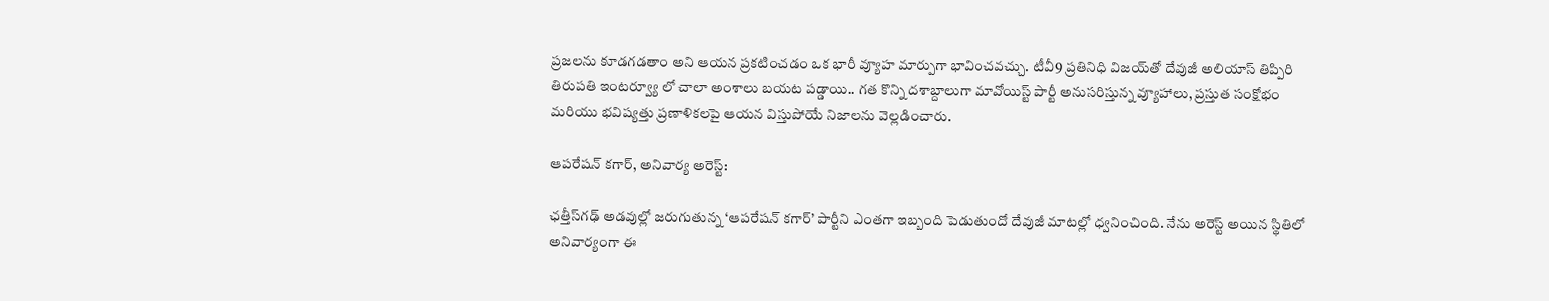ప్రజలను కూడగడతాం అని ఆయన ప్రకటించడం ఒక భారీ వ్యూహ మార్పుగా భావించవచ్చు. టీవీ9 ప్రతినిధి విజయ్‌తో దేవుజీ అలియాస్ తిప్పిరి తిరుపతి ఇంటర్వ్యూ లో చాలా అంశాలు బయట పడ్డాయి.. గత కొన్ని దశాబ్దాలుగా మావోయిస్ట్ పార్టీ అనుసరిస్తున్న వ్యూహాలు, ప్రస్తుత సంక్షోభం మరియు భవిష్యత్తు ప్రణాళికలపై ఆయన విస్తుపోయే నిజాలను వెల్లడించారు.

ఆపరేషన్ కగార్, అనివార్య అరెస్ట్:

ఛత్తీస్‌గఢ్ అడవుల్లో జరుగుతున్న ‘ఆపరేషన్ కగార్’ పార్టీని ఎంతగా ఇబ్బంది పెడుతుందో దేవుజీ మాటల్లో ధ్వనించింది. నేను అరెస్ట్ అయిన స్థితిలో అనివార్యంగా ఈ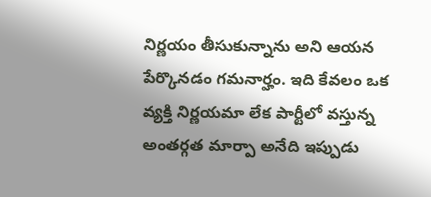నిర్ణయం తీసుకున్నాను అని ఆయన పేర్కొనడం గమనార్హం. ఇది కేవలం ఒక వ్యక్తి నిర్ణయమా లేక పార్టీలో వస్తున్న అంతర్గత మార్పా అనేది ఇప్పుడు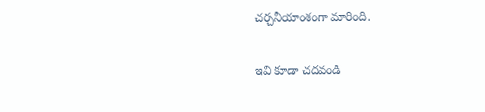చర్చనీయాంశంగా మారింది.

ఇవి కూడా చదవండి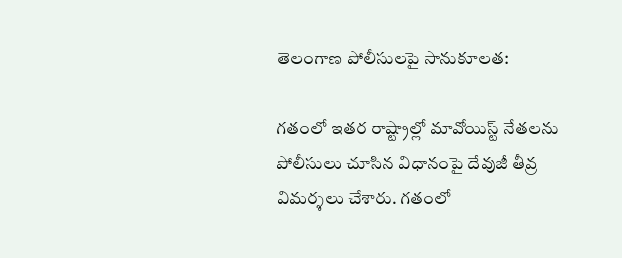తెలంగాణ పోలీసులపై సానుకూలత:

గతంలో ఇతర రాష్ట్రాల్లో మావోయిస్ట్ నేతలను పోలీసులు చూసిన విధానంపై దేవుజీ తీవ్ర విమర్శలు చేశారు. గతంలో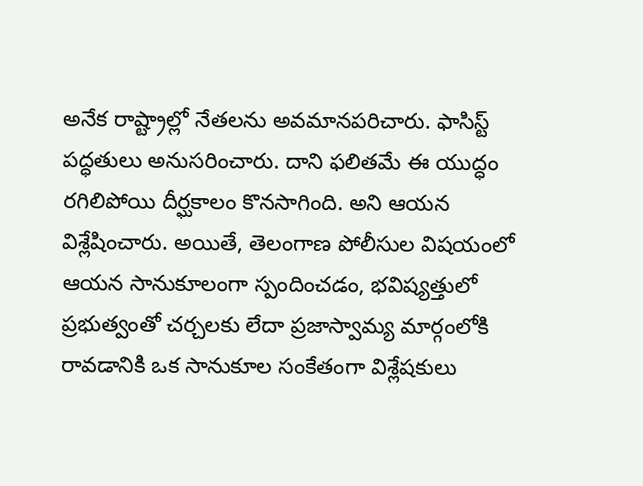అనేక రాష్ట్రాల్లో నేతలను అవమానపరిచారు. ఫాసిస్ట్ పద్ధతులు అనుసరించారు. దాని ఫలితమే ఈ యుద్ధం రగిలిపోయి దీర్ఘకాలం కొనసాగింది. అని ఆయన విశ్లేషించారు. అయితే, తెలంగాణ పోలీసుల విషయంలో ఆయన సానుకూలంగా స్పందించడం, భవిష్యత్తులో ప్రభుత్వంతో చర్చలకు లేదా ప్రజాస్వామ్య మార్గంలోకి రావడానికి ఒక సానుకూల సంకేతంగా విశ్లేషకులు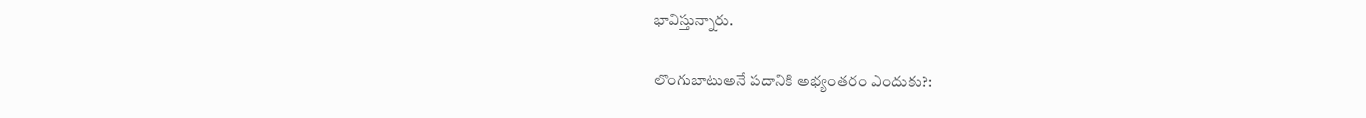భావిస్తున్నారు.

లొంగుబాటుఅనే పదానికి అభ్యంతరం ఎందుకు?: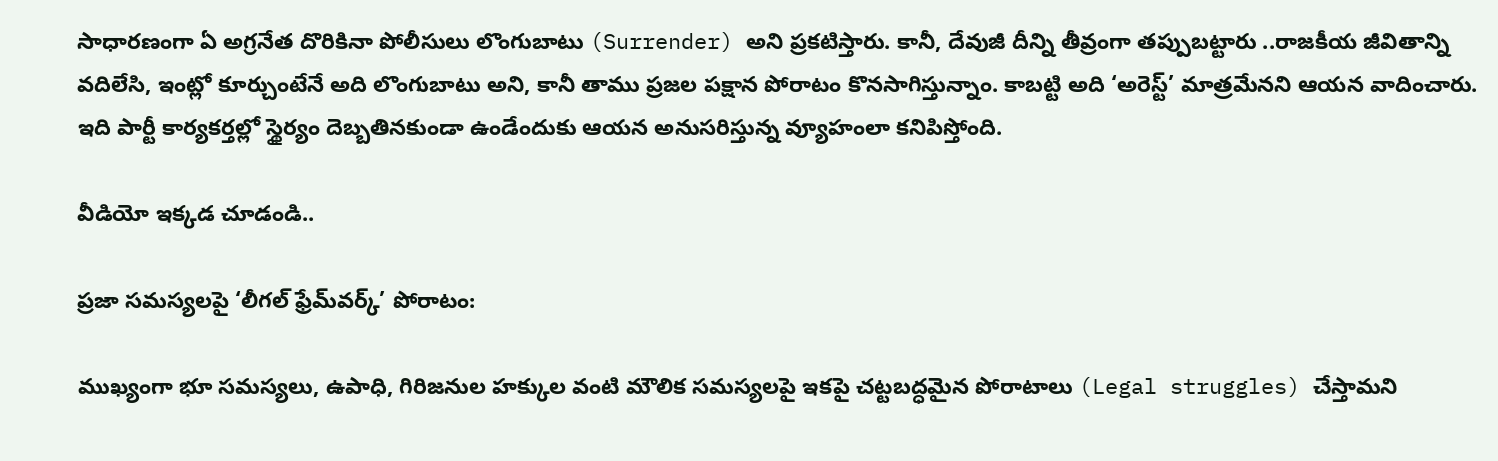సాధారణంగా ఏ అగ్రనేత దొరికినా పోలీసులు లొంగుబాటు (Surrender) అని ప్రకటిస్తారు. కానీ, దేవుజీ దీన్ని తీవ్రంగా తప్పుబట్టారు ..రాజకీయ జీవితాన్ని వదిలేసి, ఇంట్లో కూర్చుంటేనే అది లొంగుబాటు అని, కానీ తాము ప్రజల పక్షాన పోరాటం కొనసాగిస్తున్నాం. కాబట్టి అది ‘అరెస్ట్’ మాత్రమేనని ఆయన వాదించారు. ఇది పార్టీ కార్యకర్తల్లో స్థైర్యం దెబ్బతినకుండా ఉండేందుకు ఆయన అనుసరిస్తున్న వ్యూహంలా కనిపిస్తోంది.

వీడియో ఇక్కడ చూడండి..

ప్రజా సమస్యలపై ‘లీగల్ ఫ్రేమ్‌వర్క్’ పోరాటం:

ముఖ్యంగా భూ సమస్యలు, ఉపాధి, గిరిజనుల హక్కుల వంటి మౌలిక సమస్యలపై ఇకపై చట్టబద్ధమైన పోరాటాలు (Legal struggles) చేస్తామని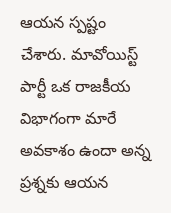ఆయన స్పష్టం చేశారు. మావోయిస్ట్ పార్టీ ఒక రాజకీయ విభాగంగా మారే అవకాశం ఉందా అన్న ప్రశ్నకు ఆయన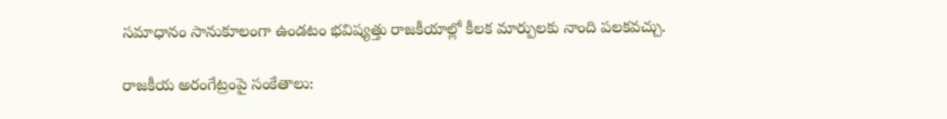సమాధానం సానుకూలంగా ఉండటం భవిష్యత్తు రాజకీయాల్లో కీలక మార్పులకు నాంది పలకవచ్చు.

రాజకీయ అరంగేట్రంపై సంకేతాలు: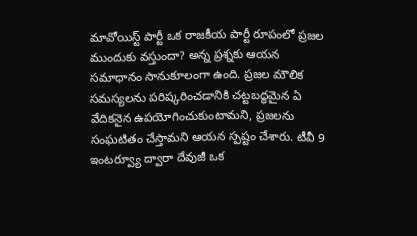మావోయిస్ట్ పార్టీ ఒక రాజకీయ పార్టీ రూపంలో ప్రజల ముందుకు వస్తుందా? అన్న ప్రశ్నకు ఆయన సమాధానం సానుకూలంగా ఉంది. ప్రజల మౌలిక సమస్యలను పరిష్కరించడానికి చట్టబద్ధమైన ఏ వేదికనైన ఉపయోగించుకుంటామని, ప్రజలను సంఘటితం చేస్తామని ఆయన స్పష్టం చేశారు. టీవీ 9 ఇంటర్వ్యూ ద్వారా దేవుజీ ఒక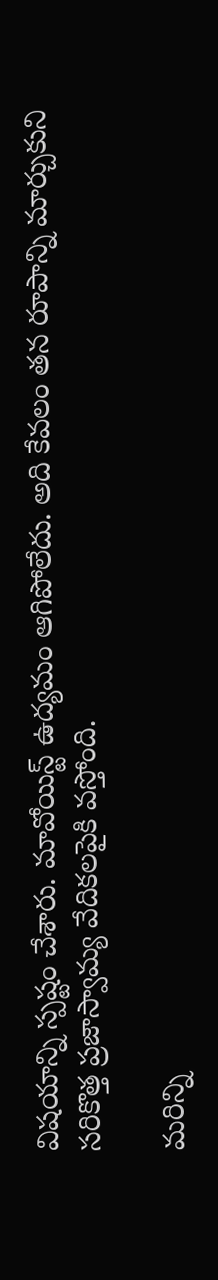విషయాన్ని స్పష్టం చేశారు. మావోయిస్ట్ ఉద్యమం ఆగిపోలేదు. అది కేవలం తన రూపాన్ని మార్చుకుని సరికొత్త ప్రజాస్వామ్య వేదికలపైకి వస్తోంది.

మరిన్ని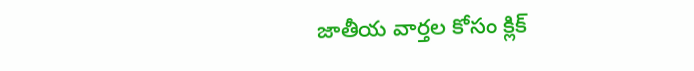జాతీయ వార్తల కోసం క్లిక్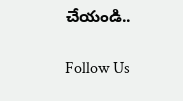చేయండి..

Follow Us